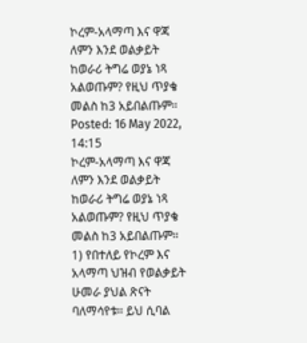ኮረም-አላማጣ እና ዋጃ ለምን እንደ ወልቃይት ከወራሪ ትግሬ ወያኔ ነጻ አልወጡም? የዚህ ጥያቄ መልስ ከ3 አይበልጡም።
Posted: 16 May 2022, 14:15
ኮረም-አላማጣ እና ዋጃ ለምን እንደ ወልቃይት ከወራሪ ትግሬ ወያኔ ነጻ አልወጡም? የዚህ ጥያቄ መልስ ከ3 አይበልጡም።
1) የበተለይ የኮረም እና አላማጣ ህዝብ የወልቃይት ሁመራ ያህል ጽናት ባለማሳየቱ። ይህ ሲባል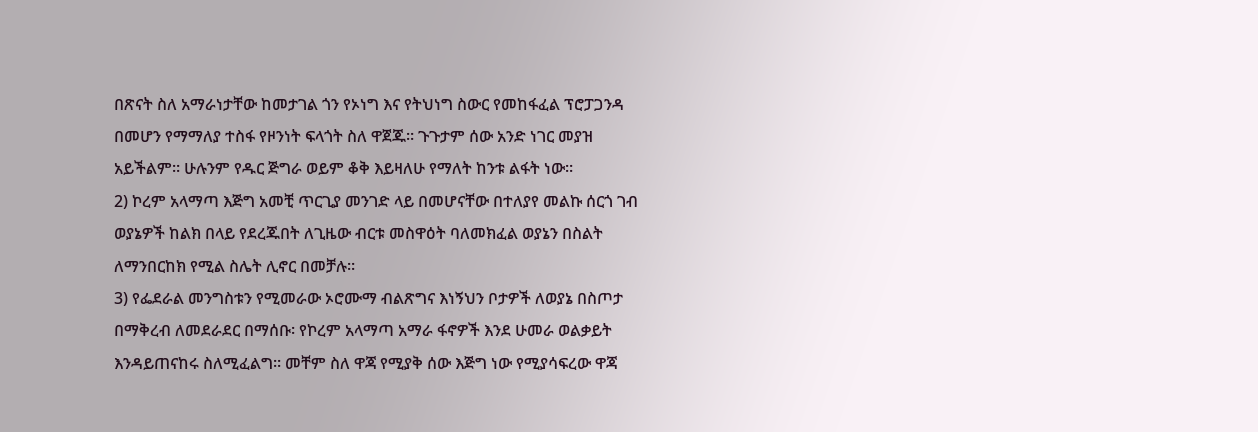በጽናት ስለ አማራነታቸው ከመታገል ጎን የኦነግ እና የትህነግ ስውር የመከፋፈል ፕሮፓጋንዳ በመሆን የማማለያ ተስፋ የዞንነት ፍላጎት ስለ ዋጀጁ። ጉጉታም ሰው አንድ ነገር መያዝ አይችልም። ሁሉንም የዱር ጅግራ ወይም ቆቅ እይዛለሁ የማለት ከንቱ ልፋት ነው።
2) ኮረም አላማጣ እጅግ አመቺ ጥርጊያ መንገድ ላይ በመሆናቸው በተለያየ መልኩ ሰርጎ ገብ ወያኔዎች ከልክ በላይ የደረጁበት ለጊዜው ብርቱ መስዋዕት ባለመክፈል ወያኔን በስልት ለማንበርከክ የሚል ስሌት ሊኖር በመቻሉ።
3) የፌደራል መንግስቱን የሚመራው ኦሮሙማ ብልጽግና እነኝህን ቦታዎች ለወያኔ በስጦታ በማቅረብ ለመደራደር በማሰቡ፡ የኮረም አላማጣ አማራ ፋኖዎች እንደ ሁመራ ወልቃይት እንዳይጠናከሩ ስለሚፈልግ። መቸም ስለ ዋጃ የሚያቅ ሰው እጅግ ነው የሚያሳፍረው ዋጃ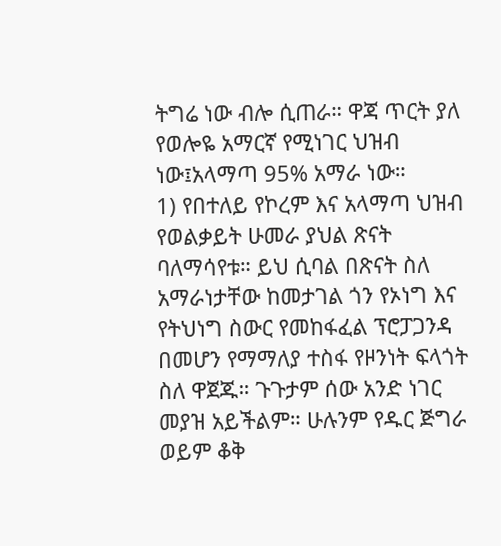ትግሬ ነው ብሎ ሲጠራ። ዋጃ ጥርት ያለ የወሎዬ አማርኛ የሚነገር ህዝብ ነው፤አላማጣ 95% አማራ ነው።
1) የበተለይ የኮረም እና አላማጣ ህዝብ የወልቃይት ሁመራ ያህል ጽናት ባለማሳየቱ። ይህ ሲባል በጽናት ስለ አማራነታቸው ከመታገል ጎን የኦነግ እና የትህነግ ስውር የመከፋፈል ፕሮፓጋንዳ በመሆን የማማለያ ተስፋ የዞንነት ፍላጎት ስለ ዋጀጁ። ጉጉታም ሰው አንድ ነገር መያዝ አይችልም። ሁሉንም የዱር ጅግራ ወይም ቆቅ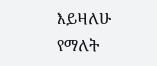እይዛለሁ የማለት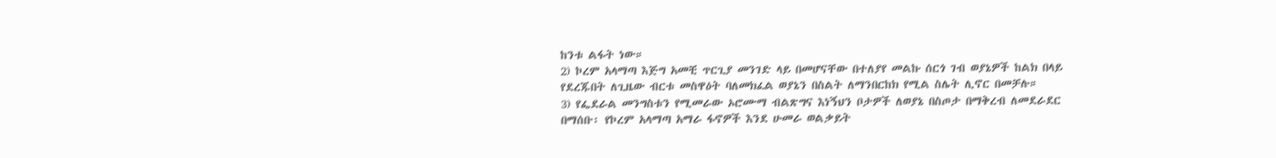ከንቱ ልፋት ነው።
2) ኮረም አላማጣ እጅግ አመቺ ጥርጊያ መንገድ ላይ በመሆናቸው በተለያየ መልኩ ሰርጎ ገብ ወያኔዎች ከልክ በላይ የደረጁበት ለጊዜው ብርቱ መስዋዕት ባለመክፈል ወያኔን በስልት ለማንበርከክ የሚል ስሌት ሊኖር በመቻሉ።
3) የፌደራል መንግስቱን የሚመራው ኦሮሙማ ብልጽግና እነኝህን ቦታዎች ለወያኔ በስጦታ በማቅረብ ለመደራደር በማሰቡ፡ የኮረም አላማጣ አማራ ፋኖዎች እንደ ሁመራ ወልቃይት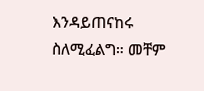እንዳይጠናከሩ ስለሚፈልግ። መቸም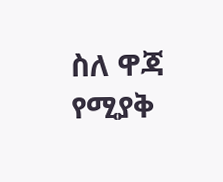ስለ ዋጃ የሚያቅ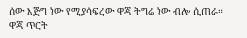ሰው እጅግ ነው የሚያሳፍረው ዋጃ ትግሬ ነው ብሎ ሲጠራ። ዋጃ ጥርት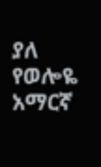ያለ የወሎዬ አማርኛ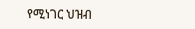የሚነገር ህዝብ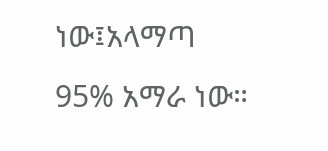ነው፤አላማጣ 95% አማራ ነው።